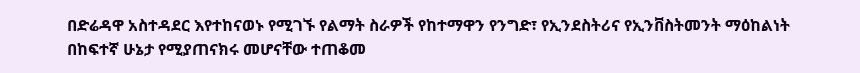በድሬዳዋ አስተዳደር እየተከናወኑ የሚገኙ የልማት ስራዎች የከተማዋን የንግድ፣ የኢንደስትሪና የኢንቨስትመንት ማዕከልነት በከፍተኛ ሁኔታ የሚያጠናክሩ መሆናቸው ተጠቆመ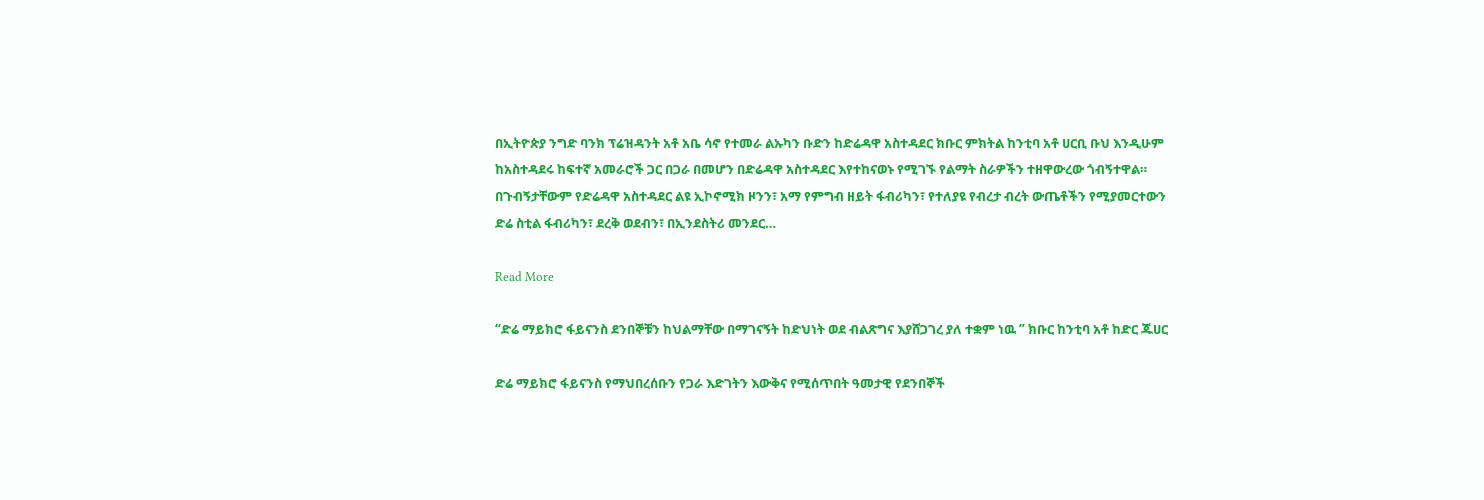በኢትዮጵያ ንግድ ባንክ ፕሬዝዳንት አቶ አቤ ሳኖ የተመራ ልኡካን ቡድን ከድሬዳዋ አስተዳደር ክቡር ምክትል ከንቲባ አቶ ሀርቢ ቡህ እንዲሁም ከአስተዳደሩ ከፍተኛ አመራሮች ጋር በጋራ በመሆን በድሬዳዋ አስተዳደር እየተከናወኑ የሚገኙ የልማት ስራዎችን ተዘዋውረው ጎብኝተዋል። በጉብኝታቸውም የድሬዳዋ አስተዳደር ልዩ ኢኮኖሚክ ዞንን፣ አማ የምግብ ዘይት ፋብሪካን፣ የተለያዩ የብረታ ብረት ውጤቶችን የሚያመርተውን ድሬ ስቲል ፋብሪካን፣ ደረቅ ወደብን፣ በኢንደስትሪ መንደር…

Read More

“ድሬ ማይክሮ ፋይናንስ ደንበኞቹን ከህልማቸው በማገናኝት ከድህነት ወደ ብልጽግና እያሸጋገረ ያለ ተቋም ነዉ ” ክቡር ከንቲባ አቶ ከድር ጁሀር

ድሬ ማይክሮ ፋይናንስ የማህበረሰቡን የጋራ እድገትን እውቅና የሚሰጥበት ዓመታዊ የደንበኞች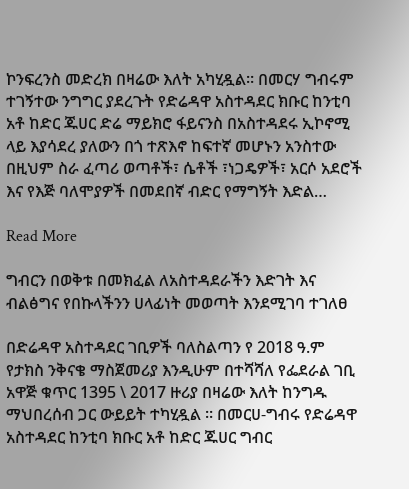ኮንፍረንስ መድረክ በዛሬው እለት አካሂዷል። በመርሃ ግብሩም ተገኝተው ንግግር ያደረጉት የድሬዳዋ አስተዳደር ክቡር ከንቲባ አቶ ከድር ጁሀር ድሬ ማይክሮ ፋይናንስ በአስተዳደሩ ኢኮኖሚ ላይ እያሳደረ ያለውን በጎ ተጽእኖ ከፍተኛ መሆኑን አንስተው በዚህም ስራ ፈጣሪ ወጣቶች፣ ሴቶች ፣ነጋዴዎች፣ አርሶ አደሮች እና የእጅ ባለሞያዎች በመደበኛ ብድር የማግኝት እድል…

Read More

ግብርን በወቅቱ በመክፈል ለአስተዳደራችን እድገት እና ብልፅግና የበኩላችንን ሀላፊነት መወጣት እንደሚገባ ተገለፀ

በድሬዳዋ አስተዳደር ገቢዎች ባለስልጣን የ 2018 ዓ.ም የታክስ ንቅናቄ ማስጀመሪያ እንዲሁም በተሻሻለ የፌደራል ገቢ አዋጅ ቁጥር 1395 \ 2017 ዙሪያ በዛሬው እለት ከንግዱ ማህበረሰብ ጋር ውይይት ተካሂዷል ። በመርሀ-ግብሩ የድሬዳዋ አስተዳደር ከንቲባ ክቡር አቶ ከድር ጁሀር ግብር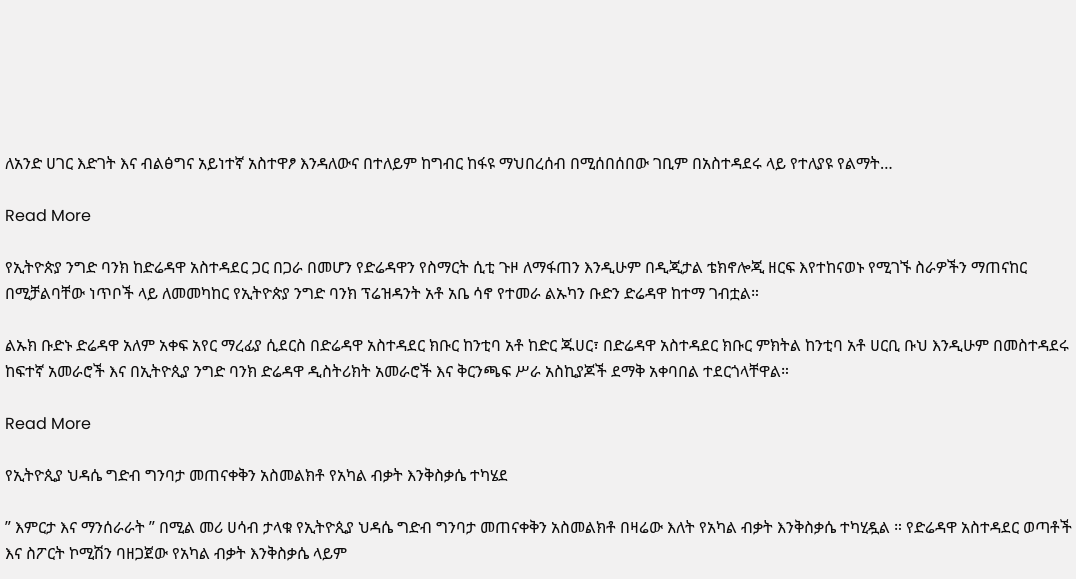ለአንድ ሀገር እድገት እና ብልፅግና አይነተኛ አስተዋፆ እንዳለውና በተለይም ከግብር ከፋዩ ማህበረሰብ በሚሰበሰበው ገቢም በአስተዳደሩ ላይ የተለያዩ የልማት…

Read More

የኢትዮጵያ ንግድ ባንክ ከድሬዳዋ አስተዳደር ጋር በጋራ በመሆን የድሬዳዋን የስማርት ሲቲ ጉዞ ለማፋጠን እንዲሁም በዲጂታል ቴክኖሎጂ ዘርፍ እየተከናወኑ የሚገኙ ስራዎችን ማጠናከር በሚቻልባቸው ነጥቦች ላይ ለመመካከር የኢትዮጵያ ንግድ ባንክ ፕሬዝዳንት አቶ አቤ ሳኖ የተመራ ልኡካን ቡድን ድሬዳዋ ከተማ ገብቷል።

ልኡክ ቡድኑ ድሬዳዋ አለም አቀፍ አየር ማረፊያ ሲደርስ በድሬዳዋ አስተዳደር ክቡር ከንቲባ አቶ ከድር ጁሀር፣ በድሬዳዋ አስተዳደር ክቡር ምክትል ከንቲባ አቶ ሀርቢ ቡህ እንዲሁም በመስተዳደሩ ከፍተኛ አመራሮች እና በኢትዮጲያ ንግድ ባንክ ድሬዳዋ ዲስትሪክት አመራሮች እና ቅርንጫፍ ሥራ አስኪያጆች ደማቅ አቀባበል ተደርጎላቸዋል።

Read More

የኢትዮጲያ ህዳሴ ግድብ ግንባታ መጠናቀቅን አስመልክቶ የአካል ብቃት እንቅስቃሴ ተካሄደ

” እምርታ እና ማንሰራራት ” በሚል መሪ ሀሳብ ታላቁ የኢትዮጲያ ህዳሴ ግድብ ግንባታ መጠናቀቅን አስመልክቶ በዛሬው እለት የአካል ብቃት እንቅስቃሴ ተካሂዷል ። የድሬዳዋ አስተዳደር ወጣቶች እና ስፖርት ኮሚሽን ባዘጋጀው የአካል ብቃት እንቅስቃሴ ላይም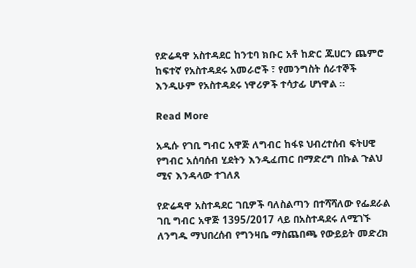የድሬዳዋ አስተዳደር ከንቲባ ክቡር አቶ ከድር ጁሀርን ጨምሮ ከፍተኛ የአስተዳደሩ አመራሮች ፣ የመንግስት ሰራተኞች እንዲሁም የአስተዳደሩ ነዋሪዎች ተሳታፊ ሆነዋል ።

Read More

አዲሱ የገቢ ግብር አዋጅ ለግብር ከፋዩ ህብረተሰብ ፍትሀዊ የግብር አሰባሰብ ሂደትን እንዲፈጠር በማድረግ በኩል ጉልህ ሚና እንዳላው ተገለጸ

የድሬዳዋ አስተዳደር ገቢዎች ባለስልጣን በተሻሻለው የፌደራል ገቢ ግብር አዋጅ 1395/2017 ላይ በአስተዳደሩ ለሚገኙ ለንግዱ ማህበረሰብ የግንዛቤ ማስጨበጫ የውይይት መድረክ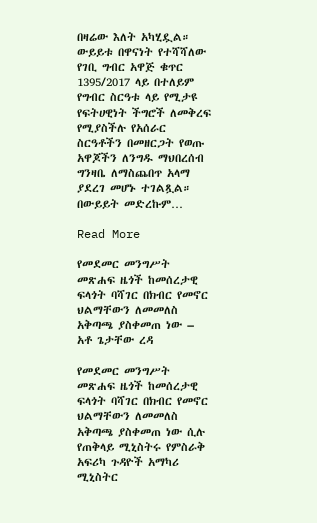በዛሬው እለት አካሂዷል። ውይይቱ በዋናነት የተሻሻለው የገቢ ግብር አዋጅ ቁጥር 1395/2017 ላይ በተለይም የግብር ስርዓቱ ላይ የሚታዩ የፍትሀዊነት ችግሮች ለመቅረፍ የሚያስችሉ የአሰራር ስርዓቶችን በመዘርጋት የወጡ አዋጆችን ለንግዱ ማህበረሰብ ግንዛቤ ለማስጨበጥ አላማ ያደረገ መሆኑ ተገልጿል። በውይይት መድረኩም…

Read More

የመደመር መንግሥት መጽሐፍ ዜጎች ከመሰረታዊ ፍላጎት ባሻገር በክብር የመኖር ህልማቸውን ለመመለስ አቅጣጫ ያስቀመጠ ነው – አቶ ጌታቸው ረዳ

የመደመር መንግሥት መጽሐፍ ዜጎች ከመሰረታዊ ፍላጎት ባሻገር በክብር የመኖር ህልማቸውን ለመመለስ አቅጣጫ ያስቀመጠ ነው ሲሉ የጠቅላይ ሚኒስትሩ የምስራቅ አፍሪካ ጉዳዮች አማካሪ ሚኒስትር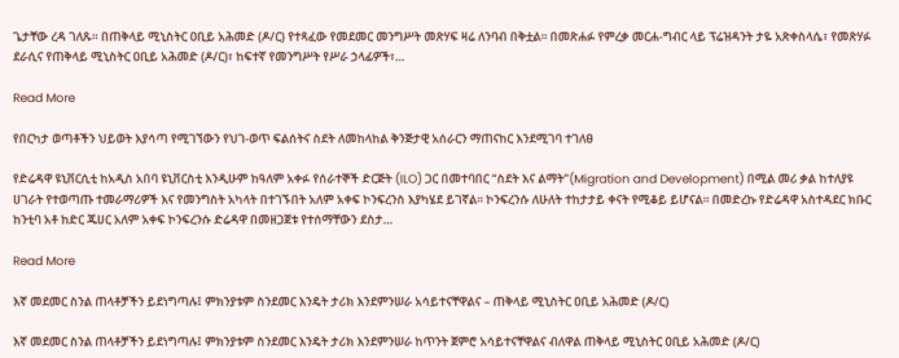ጌታቸው ረዳ ገለጹ። በጠቅላይ ሚኒስትር ዐቢይ አሕመድ (ዶ/ር) የተጻፈው የመደመር መንግሥት መጽሃፍ ዛሬ ለንባብ በቅቷል። በመጽሐፉ የምረቃ መርሐ-ግብር ላይ ፕሬዝዳንት ታዬ አጽቀስላሴ፣ የመጽሃፉ ደራሲና የጠቅላይ ሚኒስትር ዐቢይ አሕመድ (ዶ/ር)፣ ከፍተኛ የመንግሥት የሥራ ኃላፊዎች፣…

Read More

የበርካታ ወጣቶችን ህይወት እያሳጣ የሚገኘውን የህገ-ወጥ ፍልሰትና ስደት ለመከላከል ቅንጅታዊ አሰራርን ማጠናከር እንደሚገባ ተገለፀ

የድሬዳዋ ዩኒቨርሲቲ ከአዲስ አበባ ዩኒቨርስቲ እንዲሁም ከዓለም አቀፉ የሰራተኞች ድርጅት (ILO) ጋር በመተባበር “ስደት እና ልማት”(Migration and Development) በሚል መሪ ቃል ከተለያዩ ሀገራት የተወጣጡ ተመራማሪዎች እና የመንግስት አካላት በተገኙበት አለም አቀፍ ኮንፍረንስ እያካሄደ ይገኛል። ኮንፍረንሱ ለሁለት ተከታታይ ቀናት የሚቆይ ይሆናል። በመድረኩ የድሬዳዋ አስተዳደር ክቡር ከንቲባ አቶ ከድር ጁሀር አለም አቀፍ ኮንፍረንሱ ድሬዳዋ በመዘጋጀቱ የተሰማቸውን ደስታ…

Read More

እኛ መደመር ስንል ጠላቶቻችን ይደነግጣሉ፤ ምክንያቱም ስንደመር እንዴት ታሪክ እንደምንሠራ አሳይተናቸዋልና – ጠቅላይ ሚኒስትር ዐቢይ አሕመድ (ዶ/ር)

እኛ መደመር ስንል ጠላቶቻችን ይደነግጣሉ፤ ምክንያቱም ስንደመር እንዴት ታሪክ እንደምንሠራ ከጥንት ጀምሮ አሳይተናቸዋልና ብለዋል ጠቅላይ ሚኒስትር ዐቢይ አሕመድ (ዶ/ር)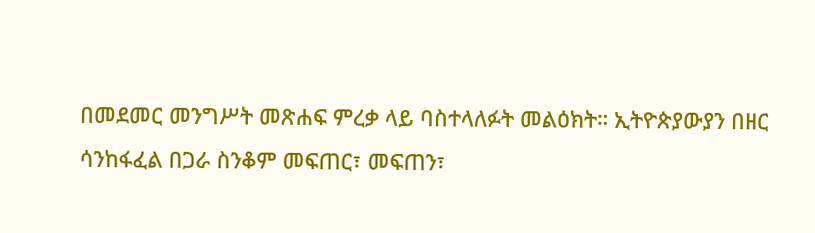በመደመር መንግሥት መጽሐፍ ምረቃ ላይ ባስተላለፉት መልዕክት። ኢትዮጵያውያን በዘር ሳንከፋፈል በጋራ ስንቆም መፍጠር፣ መፍጠን፣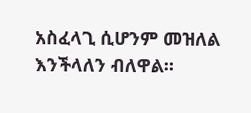አስፈላጊ ሲሆንም መዝለል እንችላለን ብለዋል።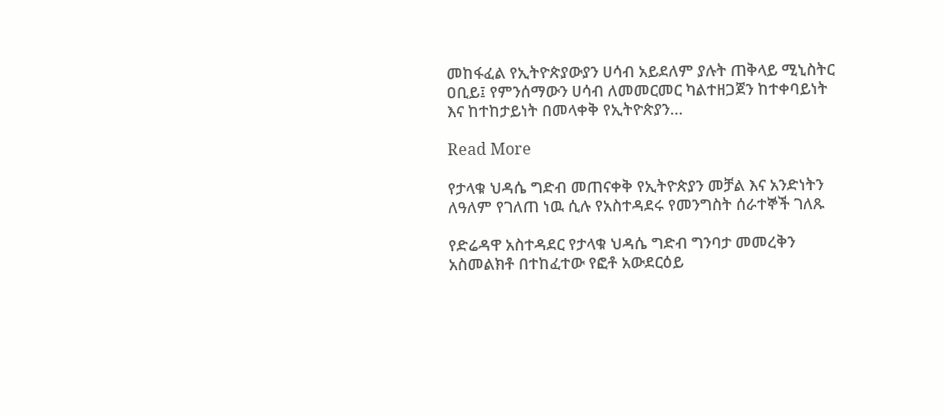መከፋፈል የኢትዮጵያውያን ሀሳብ አይደለም ያሉት ጠቅላይ ሚኒስትር ዐቢይ፤ የምንሰማውን ሀሳብ ለመመርመር ካልተዘጋጀን ከተቀባይነት እና ከተከታይነት በመላቀቅ የኢትዮጵያን…

Read More

የታላቁ ህዳሴ ግድብ መጠናቀቅ የኢትዮጵያን መቻል እና አንድነትን ለዓለም የገለጠ ነዉ ሲሉ የአስተዳደሩ የመንግስት ሰራተኞች ገለጹ

የድሬዳዋ አስተዳደር የታላቁ ህዳሴ ግድብ ግንባታ መመረቅን አስመልክቶ በተከፈተው የፎቶ አውደርዕይ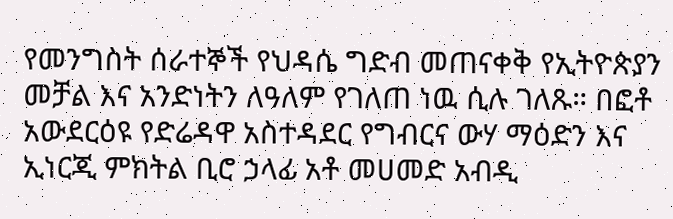የመንግስት ሰራተኞች የህዳሴ ግድብ መጠናቀቅ የኢትዮጵያን መቻል እና አንድነትን ለዓለም የገለጠ ነዉ ሲሉ ገለጹ። በፎቶ አውደርዕዩ የድሬዳዋ አስተዳደር የግብርና ውሃ ማዕድን እና ኢነርጂ ምክትል ቢሮ ኃላፊ አቶ መሀመድ አብዲ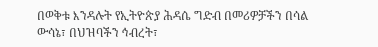በወቅቱ እንዳሉት የኢትዮጵያ ሕዳሴ ግድብ በመሪዎቻችን በሳል ውሳኔ፣ በህዝባችን ኅብረት፣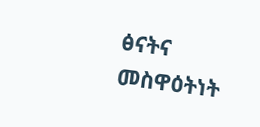ፅናትና መስዋዕትነት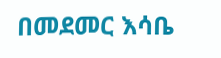በመደመር እሳቤ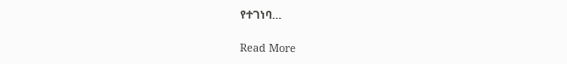የተገነባ…

Read More